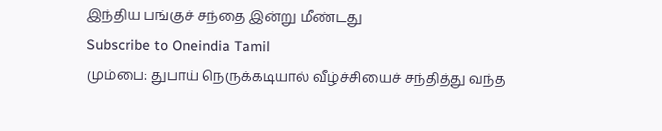இந்திய பங்குச் சந்தை இன்று மீண்டது
Subscribe to Oneindia Tamil
மும்பை: துபாய் நெருக்கடியால் வீழ்ச்சியைச் சந்தித்து வந்த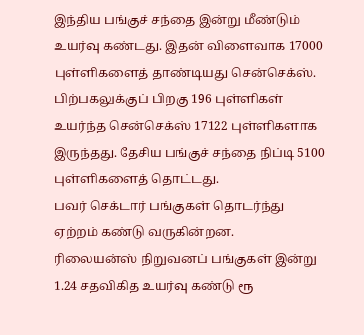இந்திய பங்குச் சந்தை இன்று மீண்டும் உயர்வு கண்டது. இதன் விளைவாக 17000 புள்ளிகளைத் தாண்டியது சென்செக்ஸ்.
பிற்பகலுக்குப் பிறகு 196 புள்ளிகள் உயர்ந்த சென்செக்ஸ் 17122 புள்ளிகளாக இருந்தது. தேசிய பங்குச் சந்தை நிப்டி 5100 புள்ளிகளைத் தொட்டது.
பவர் செக்டார் பங்குகள் தொடர்ந்து ஏற்றம் கண்டு வருகின்றன.
ரிலையன்ஸ் நிறுவனப் பங்குகள் இன்று 1.24 சதவிகித உயர்வு கண்டு ரூ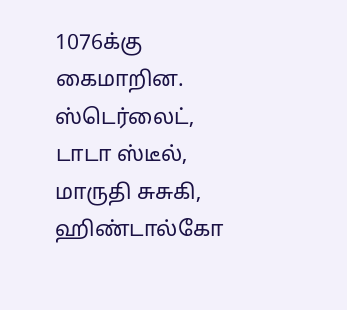1076க்கு கைமாறின. ஸ்டெர்லைட், டாடா ஸ்டீல், மாருதி சுசுகி, ஹிண்டால்கோ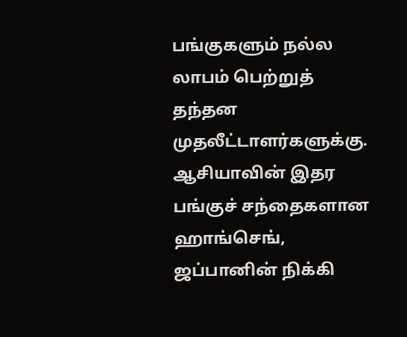பங்குகளும் நல்ல லாபம் பெற்றுத் தந்தன முதலீட்டாளர்களுக்கு.
ஆசியாவின் இதர பங்குச் சந்தைகளான ஹாங்செங், ஜப்பானின் நிக்கி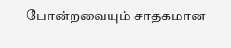போன்றவையும் சாதகமான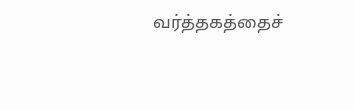வர்த்தகத்தைச்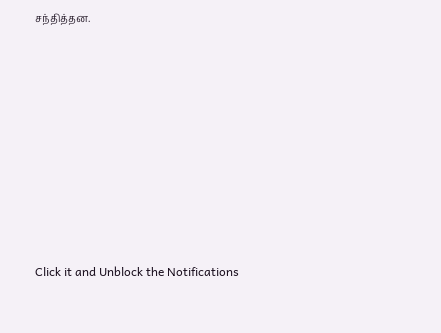சந்தித்தன.












Click it and Unblock the Notifications